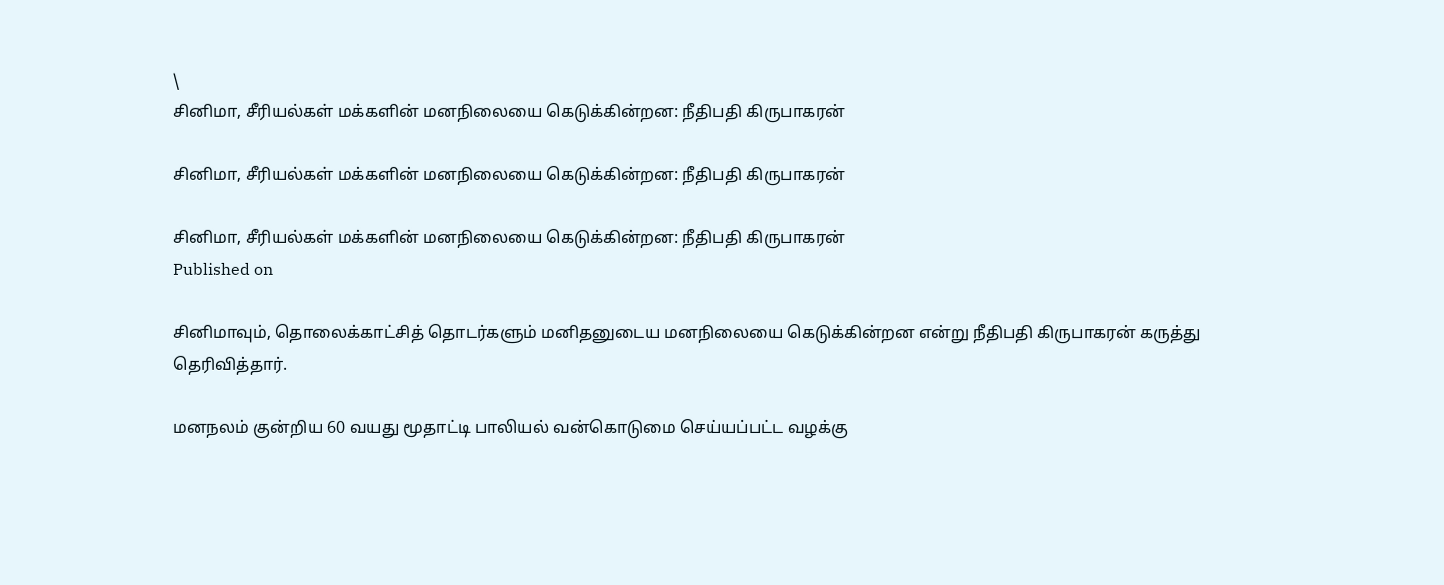\
சினிமா, சீரியல்கள் மக்களின் மனநிலையை கெடுக்கின்றன: நீதிபதி கிருபாகரன்

சினிமா, சீரியல்கள் மக்களின் மனநிலையை கெடுக்கின்றன: நீதிபதி கிருபாகரன்

சினிமா, சீரியல்கள் மக்களின் மனநிலையை கெடுக்கின்றன: நீதிபதி கிருபாகரன்
Published on

சினிமாவும், தொலைக்காட்சித் தொடர்களும் மனிதனுடைய மனநிலையை கெடுக்கின்றன என்று நீதிபதி கிருபாகரன் கருத்து தெரிவித்தார்.

மனநலம் குன்றிய 60 வயது மூதாட்டி பாலியல் வன்கொடுமை செய்யப்பட்ட வழக்கு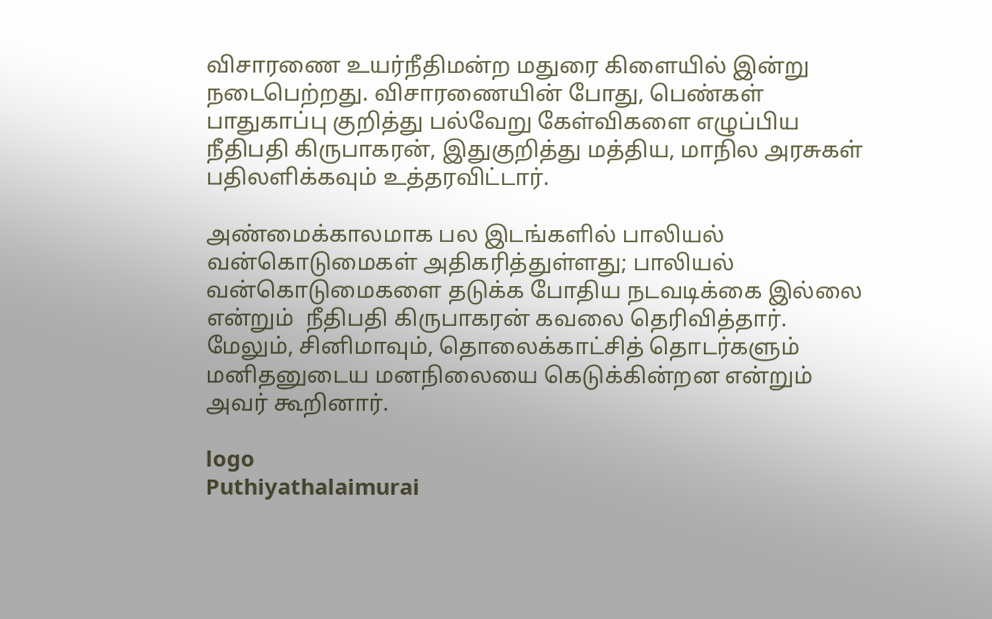விசாரணை உயர்நீதிமன்ற மதுரை கிளையில் இன்று நடைபெற்றது. விசாரணையின் போது, பெண்கள் பாதுகாப்பு குறித்து பல்வேறு கேள்விகளை எழுப்பிய நீதிபதி கிருபாகரன், இதுகுறித்து மத்திய, மாநில அரசுகள் பதிலளிக்கவும் உத்தரவிட்டார்.

அண்மைக்காலமாக பல இடங்களில் பாலியல் வன்கொடுமைகள் அதிகரித்துள்ளது; பாலியல் வன்கொடுமைகளை தடுக்க போதிய நடவடிக்கை இல்லை என்றும்  நீதிபதி கிருபாகரன் கவலை தெரிவித்தார். மேலும், சினிமாவும், தொலைக்காட்சித் தொடர்களும் மனிதனுடைய மனநிலையை கெடுக்கின்றன என்றும் அவர் கூறினார்.

logo
Puthiyathalaimurai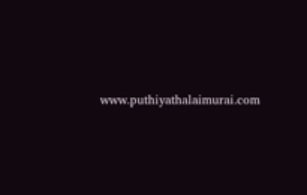www.puthiyathalaimurai.com